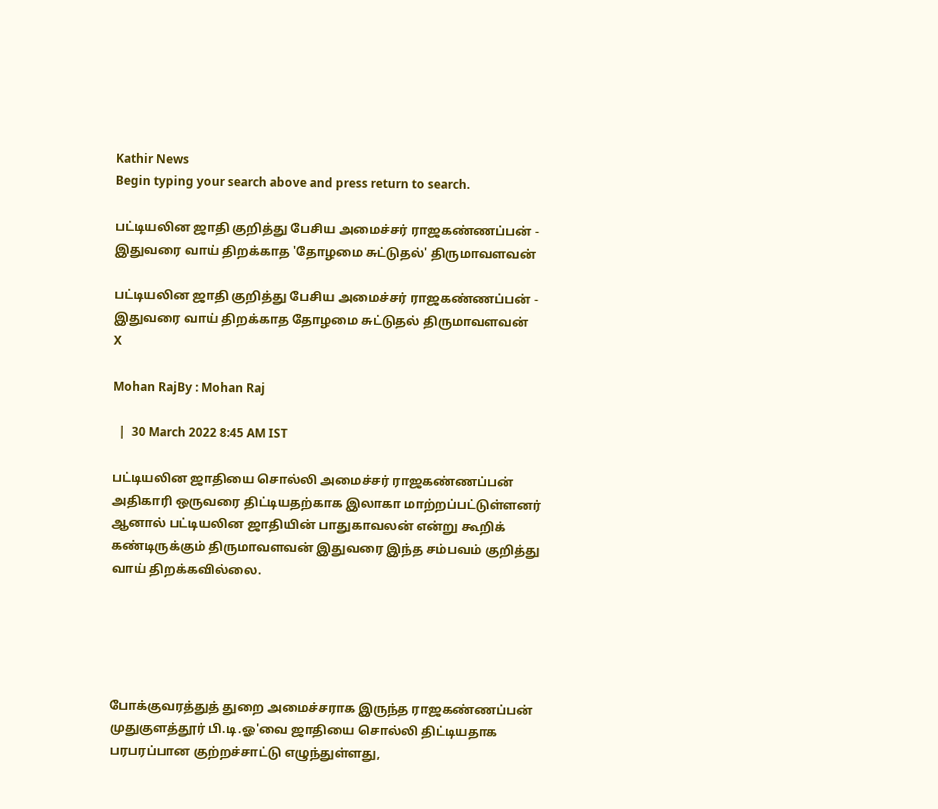Kathir News
Begin typing your search above and press return to search.

பட்டியலின ஜாதி குறித்து பேசிய அமைச்சர் ராஜகண்ணப்பன் - இதுவரை வாய் திறக்காத 'தோழமை சுட்டுதல்' திருமாவளவன்

பட்டியலின ஜாதி குறித்து பேசிய அமைச்சர் ராஜகண்ணப்பன் - இதுவரை வாய் திறக்காத தோழமை சுட்டுதல் திருமாவளவன்
X

Mohan RajBy : Mohan Raj

  |  30 March 2022 8:45 AM IST

பட்டியலின ஜாதியை சொல்லி அமைச்சர் ராஜகண்ணப்பன் அதிகாரி ஒருவரை திட்டியதற்காக இலாகா மாற்றப்பட்டுள்ளனர் ஆனால் பட்டியலின ஜாதியின் பாதுகாவலன் என்று கூறிக் கண்டிருக்கும் திருமாவளவன் இதுவரை இந்த சம்பவம் குறித்து வாய் திறக்கவில்லை.





போக்குவரத்துத் துறை அமைச்சராக இருந்த ராஜகண்ணப்பன் முதுகுளத்தூர் பி.டி.ஓ'வை ஜாதியை சொல்லி திட்டியதாக பரபரப்பான குற்றச்சாட்டு எழுந்துள்ளது,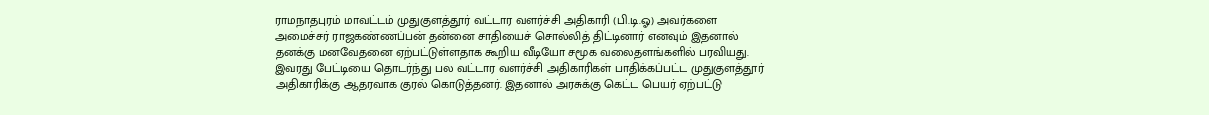ராமநாதபுரம் மாவட்டம் முதுகுளத்தூர் வட்டார வளர்ச்சி அதிகாரி (பி.டி.ஓ) அவர்களை அமைச்சர் ராஜகண்ணப்பன் தன்னை சாதியைச் சொல்லித் திட்டினார் எனவும் இதனால் தனக்கு மனவேதனை ஏற்பட்டுள்ளதாக கூறிய வீடியோ சமூக வலைதளங்களில் பரவியது. இவரது பேட்டியை தொடர்ந்து பல வட்டார வளர்ச்சி அதிகாரிகள் பாதிக்கப்பட்ட முதுகுளத்தூர் அதிகாரிக்கு ஆதரவாக குரல் கொடுத்தனர். இதனால் அரசுக்கு கெட்ட பெயர் ஏற்பட்டு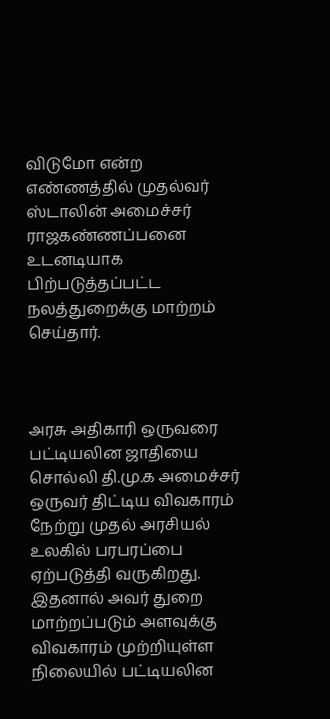விடுமோ என்ற எண்ணத்தில் முதல்வர் ஸ்டாலின் அமைச்சர் ராஜகண்ணப்பனை உடனடியாக பிற்படுத்தப்பட்ட நலத்துறைக்கு மாற்றம் செய்தார்.



அரசு அதிகாரி ஒருவரை பட்டியலின ஜாதியை சொல்லி தி.மு.க அமைச்சர் ஒருவர் திட்டிய விவகாரம் நேற்று முதல் அரசியல் உலகில் பரபரப்பை ஏற்படுத்தி வருகிறது. இதனால் அவர் துறை மாற்றப்படும் அளவுக்கு விவகாரம் முற்றியுள்ள நிலையில் பட்டியலின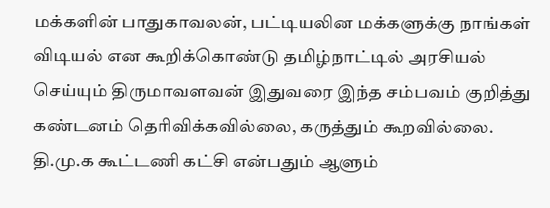மக்களின் பாதுகாவலன், பட்டியலின மக்களுக்கு நாங்கள் விடியல் என கூறிக்கொண்டு தமிழ்நாட்டில் அரசியல் செய்யும் திருமாவளவன் இதுவரை இந்த சம்பவம் குறித்து கண்டனம் தெரிவிக்கவில்லை, கருத்தும் கூறவில்லை. தி.மு.க கூட்டணி கட்சி என்பதும் ஆளும்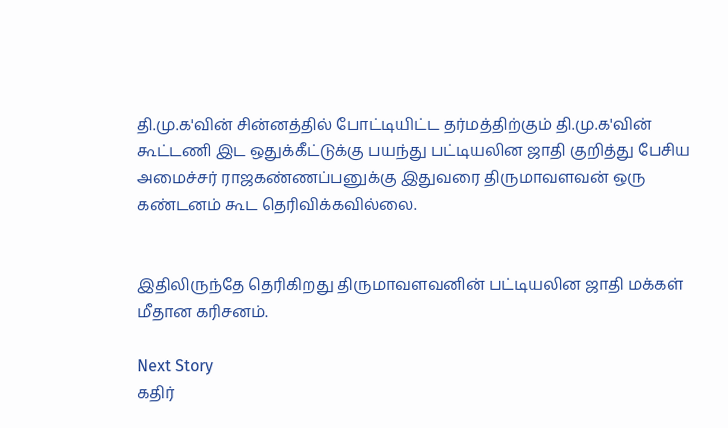தி.மு.க'வின் சின்னத்தில் போட்டியிட்ட தர்மத்திற்கும் தி.மு.க'வின் கூட்டணி இட ஒதுக்கீட்டுக்கு பயந்து பட்டியலின ஜாதி குறித்து பேசிய அமைச்சர் ராஜகண்ணப்பனுக்கு இதுவரை திருமாவளவன் ஒரு கண்டனம் கூட தெரிவிக்கவில்லை.


இதிலிருந்தே தெரிகிறது திருமாவளவனின் பட்டியலின ஜாதி மக்கள் மீதான கரிசனம்.

Next Story
கதிர்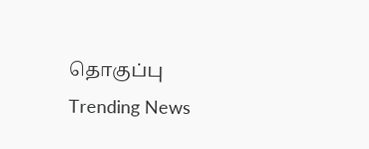தொகுப்பு
Trending News